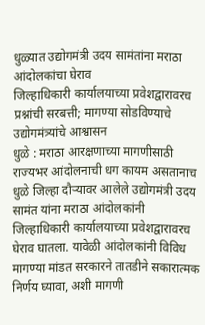धुळ्यात उद्योगमंत्री उदय सामंतांना मराठा आंदोलकांचा घेराव
जिल्हाधिकारी कार्यालयाच्या प्रवेशद्वारावरच प्रश्नांची सरबत्ती; मागण्या सोडविण्याचे उद्योगमंत्र्यांचे आश्वासन
धुळे : मराठा आरक्षणाच्या मागणीसाठी राज्यभर आंदोलनाची धग कायम असतानाच धुळे जिल्हा दौऱ्यावर आलेले उद्योगमंत्री उदय सामंत यांना मराठा आंदोलकांनी जिल्हाधिकारी कार्यालयाच्या प्रवेशद्वारावरच घेराव घातला. यावेळी आंदोलकांनी विविध मागण्या मांडत सरकारने तातडीने सकारात्मक निर्णय घ्यावा, अशी मागणी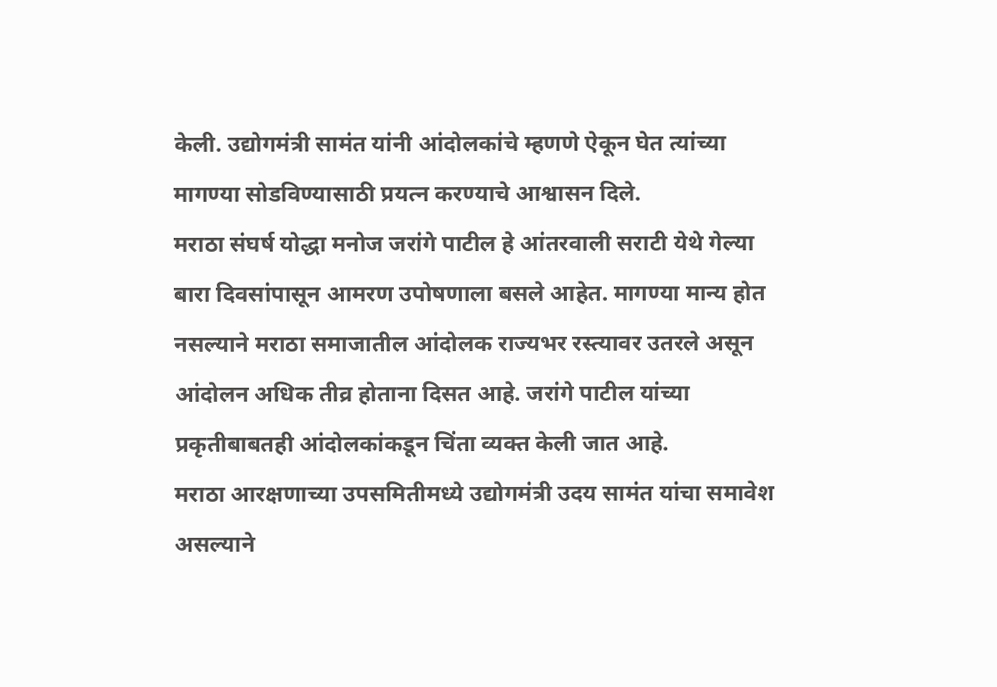केली. उद्योगमंत्री सामंत यांनी आंदोलकांचे म्हणणे ऐकून घेत त्यांच्या मागण्या सोडविण्यासाठी प्रयत्न करण्याचे आश्वासन दिले.
मराठा संघर्ष योद्धा मनोज जरांगे पाटील हे आंतरवाली सराटी येथे गेल्या बारा दिवसांपासून आमरण उपोषणाला बसले आहेत. मागण्या मान्य होत नसल्याने मराठा समाजातील आंदोलक राज्यभर रस्त्यावर उतरले असून आंदोलन अधिक तीव्र होताना दिसत आहे. जरांगे पाटील यांच्या प्रकृतीबाबतही आंदोलकांकडून चिंता व्यक्त केली जात आहे.
मराठा आरक्षणाच्या उपसमितीमध्ये उद्योगमंत्री उदय सामंत यांचा समावेश असल्याने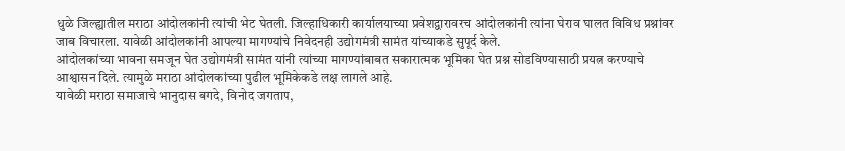धुळे जिल्ह्यातील मराठा आंदोलकांनी त्यांची भेट घेतली. जिल्हाधिकारी कार्यालयाच्या प्रवेशद्वारावरच आंदोलकांनी त्यांना घेराव घालत विविध प्रश्नांवर जाब विचारला. यावेळी आंदोलकांनी आपल्या मागण्यांचे निवेदनही उद्योगमंत्री सामंत यांच्याकडे सुपूर्द केले.
आंदोलकांच्या भावना समजून घेत उद्योगमंत्री सामंत यांनी त्यांच्या मागण्यांबाबत सकारात्मक भूमिका घेत प्रश्न सोडविण्यासाठी प्रयत्न करण्याचे आश्वासन दिले. त्यामुळे मराठा आंदोलकांच्या पुढील भूमिकेकडे लक्ष लागले आहे.
यावेळी मराठा समाजाचे भानुदास बगदे, विनोद जगताप,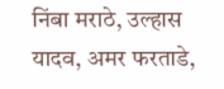निंबा मराठे, उल्हास यादव, अमर फरताडे,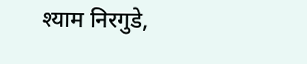श्याम निरगुडे,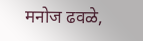मनोज ढवळे,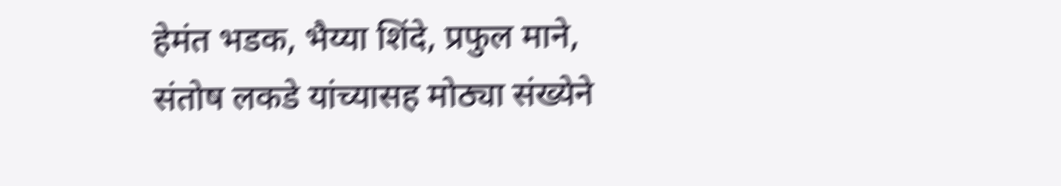हेमंत भडक, भैय्या शिंदे, प्रफुल माने, संतोष लकडे यांच्यासह मोठ्या संख्येने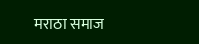मराठा समाज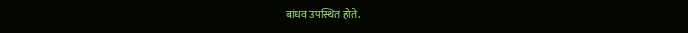बांधव उपस्थित होते.